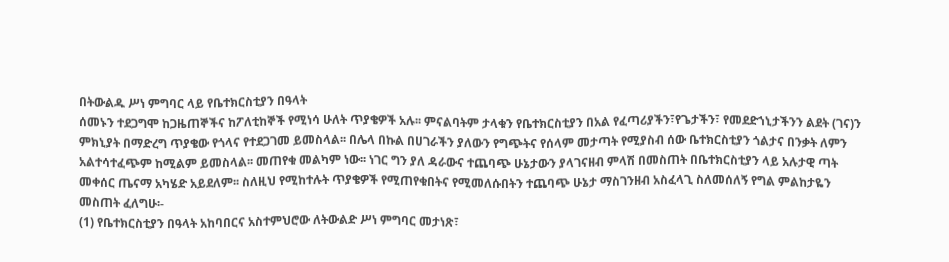በትውልዱ ሥነ ምግባር ላይ የቤተክርስቲያን በዓላት
ሰመኑን ተደጋግሞ ከጋዜጠኞችና ከፖለቲከኞች የሚነሳ ሁለት ጥያቄዎች አሉ፡፡ ምናልባትም ታላቁን የቤተክርስቲያን በአል የፈጣሪያችን፣የጌታችን፣ የመደድኀኒታችንን ልደት (ገና)ን ምክኒያት በማድረግ ጥያቄው የጎላና የተደጋገመ ይመስላል፡፡ በሌላ በኩል በሀገራችን ያለውን የግጭትና የሰላም መታጣት የሚያስብ ሰው ቤተክርስቲያን ጎልታና በንቃት ለምን አልተሳተፈጭም ከሚልም ይመስላል፡፡ መጠየቁ መልካም ነው፡፡ ነገር ግን ያለ ዳራውና ተጨባጭ ሁኔታውን ያላገናዘብ ምላሽ በመስጠት በቤተክርስቲያን ላይ አሉታዊ ጣት መቀሰር ጤናማ አካሄድ አይደለም፡፡ ስለዚህ የሚከተሉት ጥያቄዎች የሚጠየቁበትና የሚመለሱበትን ተጨባጭ ሁኔታ ማስገንዘብ አስፈላጊ ስለመሰለኝ የግል ምልከታዬን መስጠት ፈለግሁ፡-
(1) የቤተክርስቲያን በዓላት አከባበርና አስተምህሮው ለትውልድ ሥነ ምግባር መታነጽ፣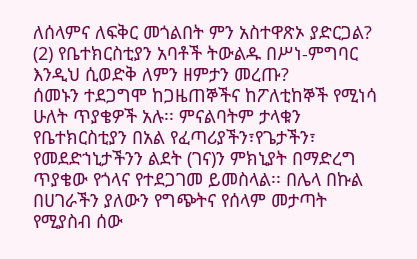ለሰላምና ለፍቅር መጎልበት ምን አስተዋጽኦ ያድርጋል?
(2) የቤተክርስቲያን አባቶች ትውልዱ በሥነ-ምግባር እንዲህ ሲወድቅ ለምን ዘምታን መረጡ?
ሰመኑን ተደጋግሞ ከጋዜጠኞችና ከፖለቲከኞች የሚነሳ ሁለት ጥያቄዎች አሉ፡፡ ምናልባትም ታላቁን የቤተክርስቲያን በአል የፈጣሪያችን፣የጌታችን፣ የመደድኀኒታችንን ልደት (ገና)ን ምክኒያት በማድረግ ጥያቄው የጎላና የተደጋገመ ይመስላል፡፡ በሌላ በኩል በሀገራችን ያለውን የግጭትና የሰላም መታጣት የሚያስብ ሰው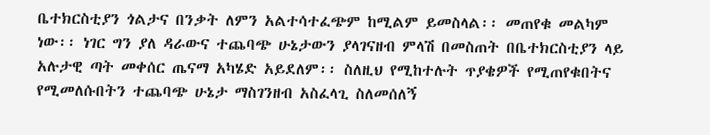ቤተክርስቲያን ጎልታና በንቃት ለምን አልተሳተፈጭም ከሚልም ይመስላል፡፡ መጠየቁ መልካም ነው፡፡ ነገር ግን ያለ ዳራውና ተጨባጭ ሁኔታውን ያላገናዘብ ምላሽ በመስጠት በቤተክርስቲያን ላይ አሉታዊ ጣት መቀሰር ጤናማ አካሄድ አይደለም፡፡ ስለዚህ የሚከተሉት ጥያቄዎች የሚጠየቁበትና የሚመለሱበትን ተጨባጭ ሁኔታ ማስገንዘብ አስፈላጊ ስለመሰለኝ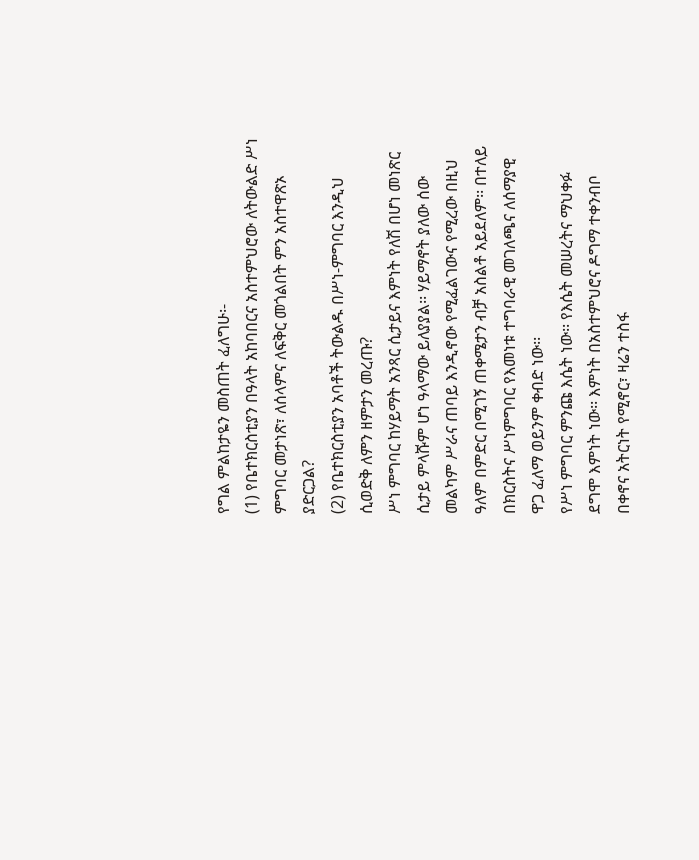የግል ምልከታዬን መስጠት ፈለግሁ፡-
(1) የቤተክርስቲያን በዓላት አከባበርና አስተምህሮው ለትውልድ ሥነ ምግባር መታነጽ፣ ለሰላምና ለፍቅር መጎልበት ምን አስተዋጽኦ ያድርጋል?
(2) የቤተክርስቲያን አባቶች ትውልዱ በሥነ-ምግባር እንዲህ ሲወድቅ ለምን ዘምታን መረጡ?
ሥነ ምግባር ከሃይማት አንጻር ሲታይና እምነት የለሽ በሆነ መነጽር ሲታይ ምላሹም ሆነ ዓላማው ይለያያል፡፡ ሃይማኖት ያለው ሰው መልካም ሥራና ጠባይ እንዲኖው የሚፈልገውና የሚረው በዚህ ዓለም በምድር በሚገኝ ጠቀሜታን ብቻ አስልቶ አይደለም፡፡ በተለይ በክርስትና ሥነምግባር የእመነቱ ተግባራዊ መገለጫና ለሰማያዊ ዋጋ ፈለማ ወይንም ቀብድ ነው፡፡
የሥነ ምግባር ምንጩ እሴት ነው፡፡ የእሴት መሠረትና ማህቀፉ ደግሞ እምነት ነው፡፡ እምነት በአስተምህሮና ዶግማ ተቀንብቦ በቀኖና አትርነት የሚኖር፣ ዛሬን ተስፋ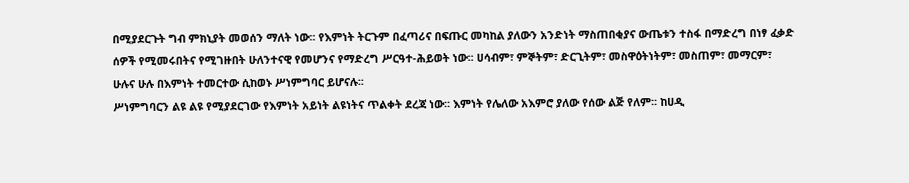በሚያደርጉት ግብ ምክኒያት መወሰን ማለት ነው፡፡ የእምነት ትርጉም በፈጣሪና በፍጡር መካከል ያለውን አንድነት ማስጠበቂያና ውጤቱን ተስፋ በማድረግ በነፃ ፈቃድ ሰዎች የሚመሩበትና የሚገዙበት ሁለንተናዊ የመሆንና የማድረግ ሥርዓተ-ሕይወት ነው፡፡ ሀሳብም፣ ምኞትም፣ ድርጊትም፣ መስዋዕትነትም፣ መስጠም፣ መማርም፣ ሁሉና ሁሉ በእምነት ተመርተው ሲከወኑ ሥነምግባር ይሆናሉ፡፡
ሥነምግባርን ልዩ ልዩ የሚያደርገው የእምነት አይነት ልዩነትና ጥልቀት ደረጃ ነው፡፡ እምነት የሌለው አእምሮ ያለው የሰው ልጅ የለም፡፡ ከሀዲ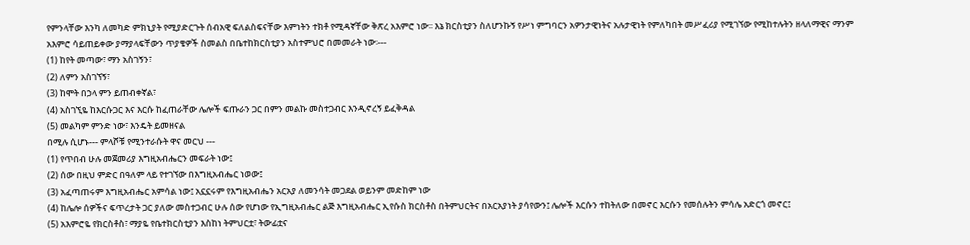የምንላቸው እንካ ለመካድ ምክኒያት የሚያድርጉት ሰብአዊ ፍለልስፍናቸው እምነትን ተክቶ የሚዳኛቸው ቅጽረ አእምሮ ነው፡፡ እኔ ክርስቲያን ስለሆንኩኝ የሥነ ምግባርን አዎንታዊነትና አሉታዊነት የምለካበት መሥፈሪያ የሚገኘው የሚከተሉትን ዘላለማዊና ማንም አእምሮ ሳይጠይቀው ያማያላፍቸውን ጥያቄዎች ስመልስ በቤተከክርስቲያን አስተምህሮ በመመራት ነው፡---
(1) ከየት መጣው፣ ማን አስገኝን፣
(2) ለምን አስገኘኝ፣
(3) ከሞት በኃላ ምን ይጠብቀኛል፣
(4) አስገኚዬ ከእርሱጋር እና እርሱ ከፈጠራቸው ሌሎች ፍጡራን ጋር በምን መልኩ መስተጋብር እንዲኖረኝ ይፈቅዳል
(5) መልካም ምንድ ነው፣ እንዴት ይመዘናል
በሚሉ ሲሆኑ--- ምላሾቹ የሚንተራሱት ዋና መርህ ---
(1) የጥበብ ሁሉ መጀመሪያ እግዚአብሔርን መፍራት ነው፤
(2) ሰው በዚህ ምድር በዓለም ላይ የተገኘው በእግዚአብሔር ነወው፤
(3) አፈጣጠሩም እግዚአብሔር አምሳል ነው፤ አኗኗሩም የእግዚአብሔን አርአያ ለመንሳት መጋደል ወይንም መድከም ነው
(4) ከሌሎ ሰዎችና ፍጥረታት ጋር ያለው መስተጋብር ሁሉ ሰው የሆነው የኢግዚአብሔር ልጅ እግዚአብሔር ኢየሱስ ክርስቶስ በትምህርትና በአርአያነት ያሳየውን፤ ሌሎች እርሱን ተከትለው በመኖር እርሱን የመሰሉትን ምሳሌ አድርጎ መኖር፤
(5) አእምሮዬ የክርስቶስ፣ ማያዬ የቤተክርስቲያን እስከነ ትምህርቷ፣ ትውፊቷና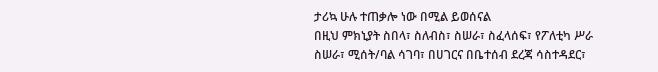ታሪኳ ሁሉ ተጠቃሎ ነው በሚል ይወሰናል
በዚህ ምክኒያት ስበላ፣ ስለብስ፣ ስሠራ፣ ስፈላሰፍ፣ የፖለቲካ ሥራ ስሠራ፣ ሚሰት/ባል ሳገባ፣ በሀገርና በቤተሰብ ደረጃ ሳስተዳደር፣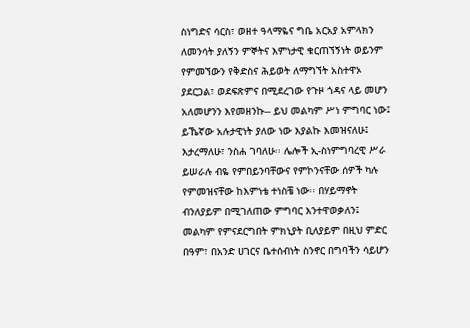ስነግድና ሳርስ፣ ወዘተ ዓላማዬና ግቤ አርአያ አምላክን ለመንሳት ያለኝን ምኞትና እምነታዊ ቁርጠኘኝነት ወይንም የምመኘውን የቅድስና ሕይወት ለማግኘት አስተዋኦ ያደርጋል፣ ወደፍጽምና በሚደረገው የጉዞ ጎዳና ላይ መሆን አለመሆንን እየመዘንኩ-- ይህ መልካም ሥነ ምግባር ነው፤ ይኼኛው አሉታዊነት ያለው ነው እያልኩ እመዝናለሁ፤ እታረማለሁ፣ ንስሐ ገባለሁ፡፡ ሌሎች ኢ-ስነምግባረዊ ሥራ ይሠራሉ ብዬ የምበይንባቸውና የምኮንናቸው ሰዎች ካሉ የምመዝናቸው ከእምነቴ ተነስቼ ነው፡፡ በሃይማኖት ብንለያይም በሚገለጠው ምግባር እንተዋወቃለን፤ መልካም የምናደርግበት ምክኒያት ቢለያይም በዚህ ምድር በዓም፣ በአንድ ሀገርና ቤተሰብነት ስንኖር በግባችን ሳይሆን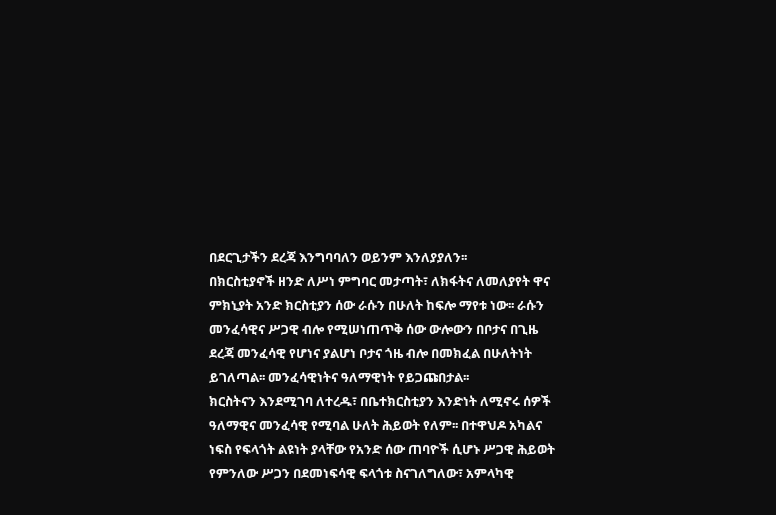በደርጊታችን ደረጃ እንግባባለን ወይንም እንለያያለን፡፡
በክርስቲያኖች ዘንድ ለሥነ ምግባር መታጣት፣ ለክፋትና ለመለያየት ዋና ምክኒያት አንድ ክርስቲያን ሰው ራሱን በሁለት ከፍሎ ማየቱ ነው፡፡ ራሱን መንፈሳዊና ሥጋዊ ብሎ የሚሠነጠጥቅ ሰው ውሎውን በቦታና በጊዜ ደረጃ መንፈሳዊ የሆነና ያልሆነ ቦታና ጎዜ ብሎ በመክፈል በሁለትነት ይገለጣል፡፡ መንፈሳዊነትና ዓለማዊነት የይጋጩበታል፡፡
ክርስትናን እንደሚገባ ለተረዱ፣ በቤተክርስቲያን እንድነት ለሚኖሩ ሰዎች ዓለማዊና መንፈሳዊ የሚባል ሁለት ሕይወት የለም፡፡ በተዋህዶ አካልና ነፍስ የፍላጎት ልዩነት ያላቸው የአንድ ሰው ጠባዮች ሲሆኑ ሥጋዊ ሕይወት የምንለው ሥጋን በደመነፍሳዊ ፍላጎቱ ስናገለግለው፣ አምላካዊ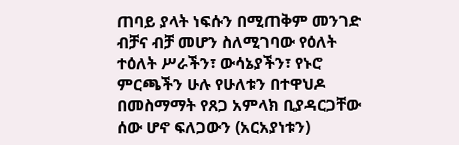ጠባይ ያላት ነፍሱን በሚጠቅም መንገድ ብቻና ብቻ መሆን ስለሚገባው የዕለት ተዕለት ሥራችን፣ ውሳኔያችን፣ የኑሮ ምርጫችን ሁሉ የሁለቱን በተዋህዶ በመስማማት የጸጋ አምላክ ቢያዳርጋቸው ሰው ሆኖ ፍለጋውን (አርአያነቱን)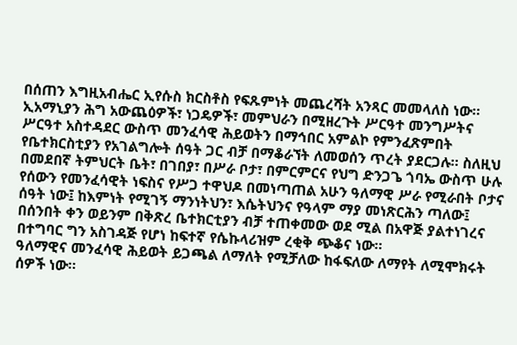በሰጠን እግዚአብሔር ኢየሱስ ክርስቶስ የፍጹምነት መጨረሻት አንጻር መመላለስ ነው፡፡
ኢአማኒያን ሕግ አውጨዕዎች፣ ነጋዴዎች፣ መምህራን በሚዘረጉት ሥርዓተ መንግሥትና ሥርዓተ አስተዳደር ውስጥ መንፈሳዊ ሕይወትን በማኅበር አምልኮ የምንፈጽምበት የቤተክርስቲያን የአገልግሎት ሰዓት ጋር ብቻ በማቆራኘት ለመወሰን ጥረት ያደርጋሉ፡፡ ስለዚህ በመደበኛ ትምህርት ቤት፣ በገበያ፣ በሥራ ቦታ፣ በምርምርና የህግ ድንጋጌ ጎባኤ ውስጥ ሁሉ የሰውን የመንፈሳዊት ነፍስና የሥጋ ተዋህዶ በመነጣጠል አሁን ዓለማዊ ሥራ የሚራበት ቦታና ሰዓት ነው፤ ከእምነት የሚገኝ ማንነትህን፣ እሴትህንና የዓላም ማያ መነጽርሕን ጣለው፤ በሰንበት ቀን ወይንም በቅጽረ ቤተክርቲያን ብቻ ተጠቀመው ወደ ሚል በአዋጅ ያልተነገረና በተግባር ግን አስገዳጅ የሆነ ከፍተኛ የሴኩላሪዝም ረቂቅ ጭቆና ነው፡፡
ዓለማዊና መንፈሳዊ ሕይወት ይጋጫል ለማለት የሚቻለው ከፋፍለው ለማየት ለሚሞክሩት ሰዎች ነው፡፡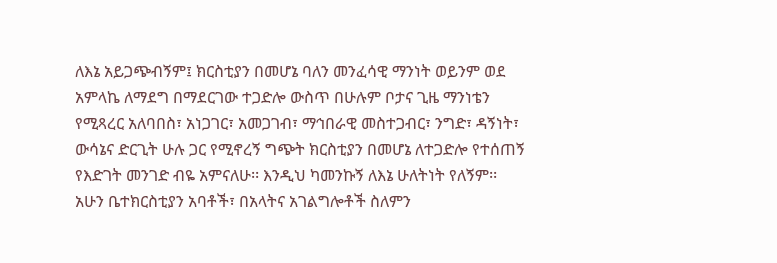ለእኔ አይጋጭብኝም፤ ክርስቲያን በመሆኔ ባለን መንፈሳዊ ማንነት ወይንም ወደ አምላኬ ለማደግ በማደርገው ተጋድሎ ውስጥ በሁሉም ቦታና ጊዜ ማንነቴን የሚጻረር አለባበስ፣ አነጋገር፣ አመጋገብ፣ ማኅበራዊ መስተጋብር፣ ንግድ፣ ዳኝነት፣ ውሳኔና ድርጊት ሁሉ ጋር የሚኖረኝ ግጭት ክርስቲያን በመሆኔ ለተጋድሎ የተሰጠኝ የእድገት መንገድ ብዬ አምናለሁ፡፡ እንዲህ ካመንኩኝ ለእኔ ሁለትነት የለኝም፡፡
አሁን ቤተክርስቲያን አባቶች፣ በአላትና አገልግሎቶች ስለምን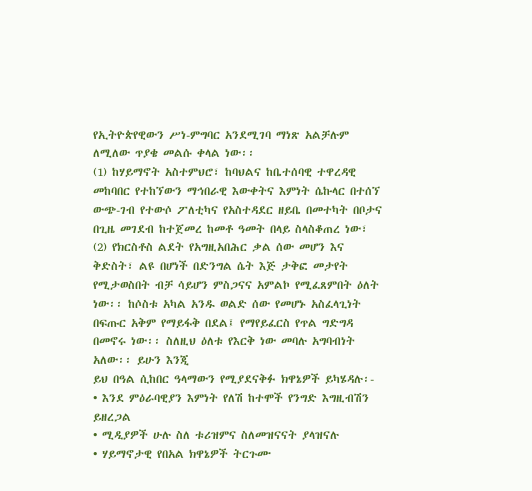የኢትዮጵየዊውን ሥነ-ምግባር አንደሚገባ ማነጽ አልቻሉም ለሚለው ጥያቄ መልሱ ቀላል ነው፡፡
(1) ከሃይማኖት አስተምህሮ፣ ከባህልና ከቤተሰባዊ ተዋረዳዊ መከባበር የተከኘውን ማኅበራዊ እውቀትና እምነት ሴኩላር በተሰኘ ውጭ-ገብ የተውሶ ፖለቲካና የአስተዳደር ዘይቤ በመተካት በቦታና በጊዜ መገደብ ከተጀመረ ከመቶ ዓመት በላይ ስላስቆጠረ ነው፣
(2) የክርስቶስ ልደት የአግዚአበሕር ቃል ሰው መሆን እና ቅድስት፣ ልዩ በሆነች በድንግል ሴት እጅ ታቅፎ መታየት የሚታወስበት ብቻ ሳይሆን ምስጋናና አምልኮ የሚፈጸምበት ዕለት ነው፡፡ ከሶስቱ አካል አንዱ ወልድ ሰው የመሆኑ አስፈላጊነት በፍጡር አቅም የማይፋቅ በደል፤ የማየይፈርስ የጥል ግድግዳ በመኖሩ ነው፡፡ ስለዚህ ዕለቱ የእርቅ ነው መባሉ አግባብነት አለው፡፡ ይሁን እንጂ
ይህ በዓል ሲከበር ዓላማውን የሚያደናቅፉ ክዋኔዎች ይካሄዳሉ፡-
• እንደ ምዕራባዊያን እምነት የለሽ ከተሞች የንግድ እግዚብሽን ይዘረጋል
• ሚዲያዎች ሁሉ ስለ ቱሪዝምና ስለመዝናናት ያላዝናሉ
• ሃይማኖታዊ የበአል ክዋኔዎች ትርጉሙ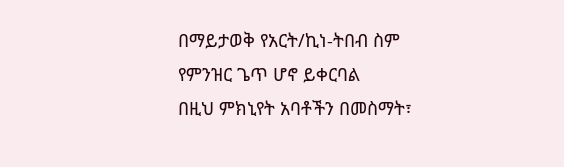በማይታወቅ የአርት/ኪነ-ትበብ ስም የምንዝር ጌጥ ሆኖ ይቀርባል
በዚህ ምክኒየት አባቶችን በመስማት፣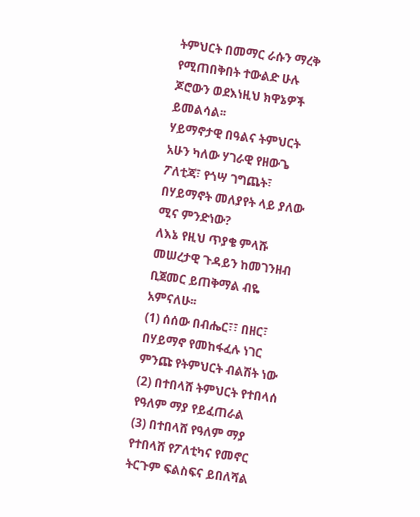ትምህርት በመማር ራሱን ማረቅ የሚጠበቅበት ተውልድ ሁሉ ጆሮውን ወደእነዚህ ክዋኔዎች ይመልሳል፡፡
ሃይማኖታዊ በዓልና ትምህርት አሁን ካለው ሃገራዊ የዘውጌ ፖለቲጃ፣ የጎሣ ገግጨት፣ በሃይማኖት መለያየት ላይ ያለው ሚና ምንድነው?
ለእኔ የዚህ ጥያቄ ምላሹ መሠረታዊ ጉዳይን ከመገንዘብ ቢጀመር ይጠቅማል ብዬ አምናለሁ፡፡
(1) ሰሰው በብሔር፣፣ በዘር፣ በሃይማኖ የመከፋፈሉ ነገር ምንጩ የትምህርት ብልሽት ነው
(2) በተበላሸ ትምህርት የተበላሰ የዓለም ማያ የይፈጠራል
(3) በተበላሸ የዓለም ማያ የተበላሸ የፖለቲካና የመኖር ትርጉም ፍልስፍና ይበለሻል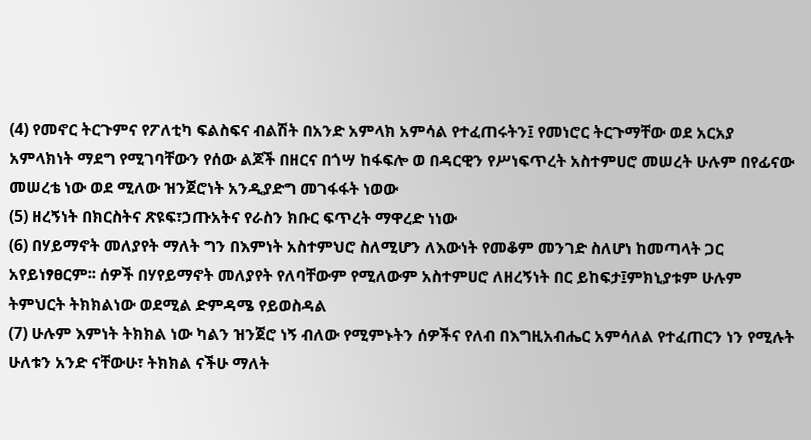(4) የመኖር ትርጉምና የፖለቲካ ፍልስፍና ብልሽት በአንድ አምላክ አምሳል የተፈጠሩትን፤ የመነሮር ትርጉማቸው ወደ አርአያ አምላክነት ማደግ የሚገባቸውን የሰው ልጆች በዘርና በጎሣ ከፋፍሎ ወ በዳርዊን የሥነፍጥረት አስተምሀሮ መሠረት ሁሉም በየፊናው መሠረቴ ነው ወደ ሚለው ዝንጀሮነት አንዲያድግ መገፋፋት ነወው
(5) ዘረኝነት በክርስትና ጽዩፍ፣ኃጡአትና የራስን ክቡር ፍጥረት ማዋረድ ነነው
(6) በሃይማኖት መለያየት ማለት ግን በእምነት አስተምህሮ ስለሚሆን ለእውነት የመቆም መንገድ ስለሆነ ከመጣላት ጋር አየይነፃፀርም፡፡ ሰዎች በሃየይማኖት መለያየት የለባቸውም የሚለውም አስተምሀሮ ለዘረኝነት በር ይከፍታ፤ምክኒያቱም ሁሉም ትምህርት ትክክልነው ወደሚል ድምዳሜ የይወስዳል
(7) ሁሉም እምነት ትክክል ነው ካልን ዝንጀሮ ነኝ ብለው የሚምኑትን ሰዎችና የለብ በእግዚአብሔር አምሳለል የተፈጠርን ነን የሚሉት ሁለቱን አንድ ናቸውሁ፣ ትክክል ናችሁ ማለት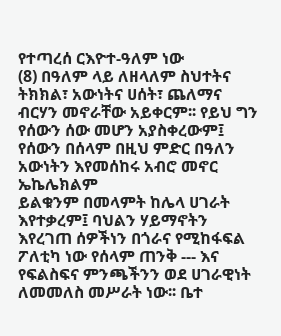የተጣረሰ ርእዮተ-ዓለም ነው
(8) በዓለም ላይ ለዘላለም ስህተትና ትክክል፣ አውነትና ሀሰት፣ ጨለማና ብርሃን መኖራቸው አይቀርም፡፡ የይህ ግን የሰውን ሰው መሆን አያስቀረውም፤ የሰውን በሰላም በዚህ ምድር በዓለን አውነትን እየመሰከሩ አብሮ መኖር ኤኬሌክልም
ይልቁንም በመላምት ከሌላ ሀገራት እየተቃረም፤ ባህልን ሃይማኖትን እየረገጠ ሰዎችነን በጎራና የሚከፋፍል ፖለቲካ ነው የሰላም ጠንቅ --- እና የፍልስፍና ምንጫችንን ወደ ሀገራዊነት ለመመለስ መሥራት ነው፡፡ ቤተ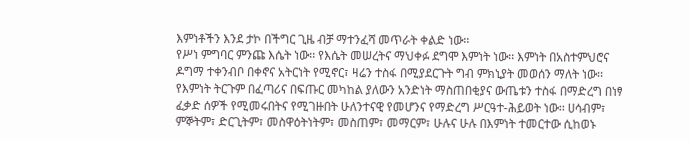እምነቶችን እንደ ታኮ በችግር ጊዜ ብቻ ማተንፈሻ መጥራት ቀልድ ነው፡፡
የሥነ ምግባር ምንጩ እሴት ነው፡፡ የእሴት መሠረትና ማህቀፉ ደግሞ እምነት ነው፡፡ እምነት በአስተምህሮና ዶግማ ተቀንብቦ በቀኖና አትርነት የሚኖር፣ ዛሬን ተስፋ በሚያደርጉት ግብ ምክኒያት መወሰን ማለት ነው፡፡ የእምነት ትርጉም በፈጣሪና በፍጡር መካከል ያለውን አንድነት ማስጠበቂያና ውጤቱን ተስፋ በማድረግ በነፃ ፈቃድ ሰዎች የሚመሩበትና የሚገዙበት ሁለንተናዊ የመሆንና የማድረግ ሥርዓተ-ሕይወት ነው፡፡ ሀሳብም፣ ምኞትም፣ ድርጊትም፣ መስዋዕትነትም፣ መስጠም፣ መማርም፣ ሁሉና ሁሉ በእምነት ተመርተው ሲከወኑ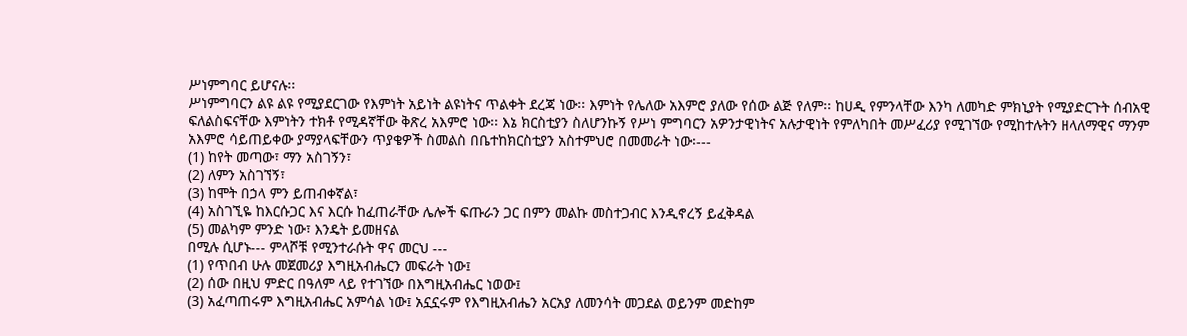ሥነምግባር ይሆናሉ፡፡
ሥነምግባርን ልዩ ልዩ የሚያደርገው የእምነት አይነት ልዩነትና ጥልቀት ደረጃ ነው፡፡ እምነት የሌለው አእምሮ ያለው የሰው ልጅ የለም፡፡ ከሀዲ የምንላቸው እንካ ለመካድ ምክኒያት የሚያድርጉት ሰብአዊ ፍለልስፍናቸው እምነትን ተክቶ የሚዳኛቸው ቅጽረ አእምሮ ነው፡፡ እኔ ክርስቲያን ስለሆንኩኝ የሥነ ምግባርን አዎንታዊነትና አሉታዊነት የምለካበት መሥፈሪያ የሚገኘው የሚከተሉትን ዘላለማዊና ማንም አእምሮ ሳይጠይቀው ያማያላፍቸውን ጥያቄዎች ስመልስ በቤተከክርስቲያን አስተምህሮ በመመራት ነው፡---
(1) ከየት መጣው፣ ማን አስገኝን፣
(2) ለምን አስገኘኝ፣
(3) ከሞት በኃላ ምን ይጠብቀኛል፣
(4) አስገኚዬ ከእርሱጋር እና እርሱ ከፈጠራቸው ሌሎች ፍጡራን ጋር በምን መልኩ መስተጋብር እንዲኖረኝ ይፈቅዳል
(5) መልካም ምንድ ነው፣ እንዴት ይመዘናል
በሚሉ ሲሆኑ--- ምላሾቹ የሚንተራሱት ዋና መርህ ---
(1) የጥበብ ሁሉ መጀመሪያ እግዚአብሔርን መፍራት ነው፤
(2) ሰው በዚህ ምድር በዓለም ላይ የተገኘው በእግዚአብሔር ነወው፤
(3) አፈጣጠሩም እግዚአብሔር አምሳል ነው፤ አኗኗሩም የእግዚአብሔን አርአያ ለመንሳት መጋደል ወይንም መድከም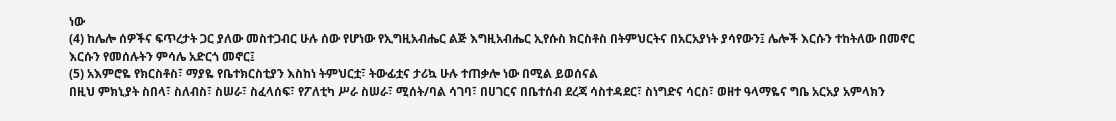ነው
(4) ከሌሎ ሰዎችና ፍጥረታት ጋር ያለው መስተጋብር ሁሉ ሰው የሆነው የኢግዚአብሔር ልጅ እግዚአብሔር ኢየሱስ ክርስቶስ በትምህርትና በአርአያነት ያሳየውን፤ ሌሎች እርሱን ተከትለው በመኖር እርሱን የመሰሉትን ምሳሌ አድርጎ መኖር፤
(5) አእምሮዬ የክርስቶስ፣ ማያዬ የቤተክርስቲያን እስከነ ትምህርቷ፣ ትውፊቷና ታሪኳ ሁሉ ተጠቃሎ ነው በሚል ይወሰናል
በዚህ ምክኒያት ስበላ፣ ስለብስ፣ ስሠራ፣ ስፈላሰፍ፣ የፖለቲካ ሥራ ስሠራ፣ ሚሰት/ባል ሳገባ፣ በሀገርና በቤተሰብ ደረጃ ሳስተዳደር፣ ስነግድና ሳርስ፣ ወዘተ ዓላማዬና ግቤ አርአያ አምላክን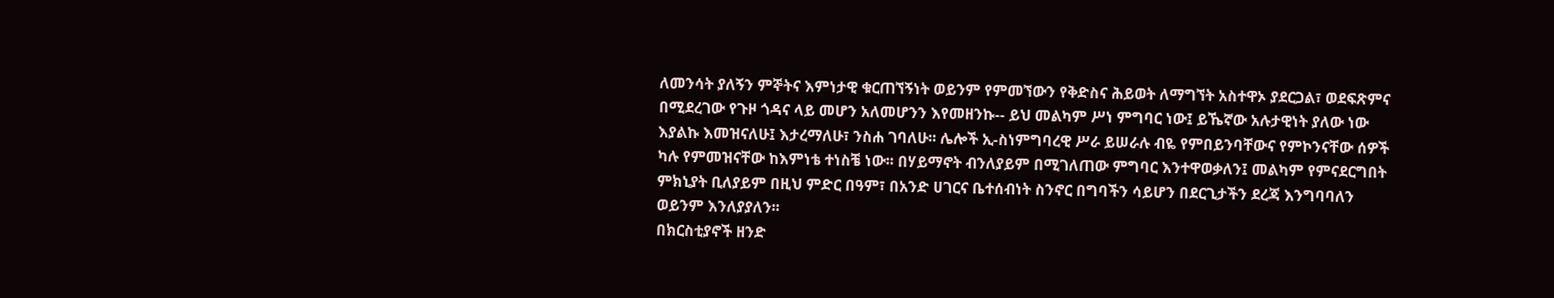ለመንሳት ያለኝን ምኞትና እምነታዊ ቁርጠኘኝነት ወይንም የምመኘውን የቅድስና ሕይወት ለማግኘት አስተዋኦ ያደርጋል፣ ወደፍጽምና በሚደረገው የጉዞ ጎዳና ላይ መሆን አለመሆንን እየመዘንኩ-- ይህ መልካም ሥነ ምግባር ነው፤ ይኼኛው አሉታዊነት ያለው ነው እያልኩ እመዝናለሁ፤ እታረማለሁ፣ ንስሐ ገባለሁ፡፡ ሌሎች ኢ-ስነምግባረዊ ሥራ ይሠራሉ ብዬ የምበይንባቸውና የምኮንናቸው ሰዎች ካሉ የምመዝናቸው ከእምነቴ ተነስቼ ነው፡፡ በሃይማኖት ብንለያይም በሚገለጠው ምግባር እንተዋወቃለን፤ መልካም የምናደርግበት ምክኒያት ቢለያይም በዚህ ምድር በዓም፣ በአንድ ሀገርና ቤተሰብነት ስንኖር በግባችን ሳይሆን በደርጊታችን ደረጃ እንግባባለን ወይንም እንለያያለን፡፡
በክርስቲያኖች ዘንድ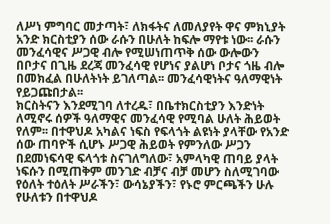ለሥነ ምግባር መታጣት፣ ለክፋትና ለመለያየት ዋና ምክኒያት አንድ ክርስቲያን ሰው ራሱን በሁለት ከፍሎ ማየቱ ነው፡፡ ራሱን መንፈሳዊና ሥጋዊ ብሎ የሚሠነጠጥቅ ሰው ውሎውን በቦታና በጊዜ ደረጃ መንፈሳዊ የሆነና ያልሆነ ቦታና ጎዜ ብሎ በመክፈል በሁለትነት ይገለጣል፡፡ መንፈሳዊነትና ዓለማዊነት የይጋጩበታል፡፡
ክርስትናን እንደሚገባ ለተረዱ፣ በቤተክርስቲያን እንድነት ለሚኖሩ ሰዎች ዓለማዊና መንፈሳዊ የሚባል ሁለት ሕይወት የለም፡፡ በተዋህዶ አካልና ነፍስ የፍላጎት ልዩነት ያላቸው የአንድ ሰው ጠባዮች ሲሆኑ ሥጋዊ ሕይወት የምንለው ሥጋን በደመነፍሳዊ ፍላጎቱ ስናገለግለው፣ አምላካዊ ጠባይ ያላት ነፍሱን በሚጠቅም መንገድ ብቻና ብቻ መሆን ስለሚገባው የዕለት ተዕለት ሥራችን፣ ውሳኔያችን፣ የኑሮ ምርጫችን ሁሉ የሁለቱን በተዋህዶ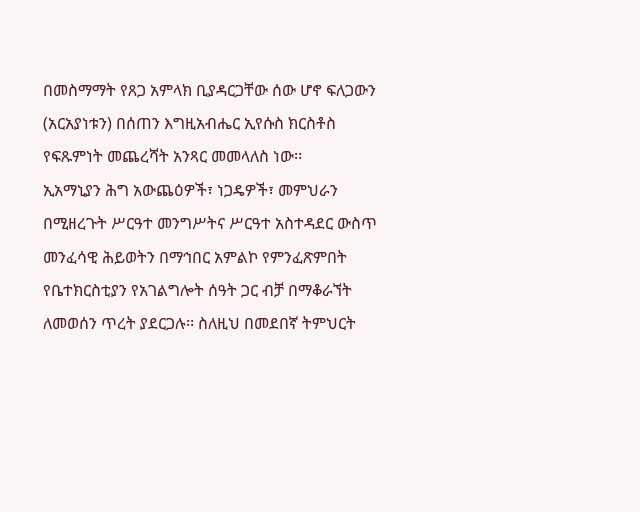በመስማማት የጸጋ አምላክ ቢያዳርጋቸው ሰው ሆኖ ፍለጋውን (አርአያነቱን) በሰጠን እግዚአብሔር ኢየሱስ ክርስቶስ የፍጹምነት መጨረሻት አንጻር መመላለስ ነው፡፡
ኢአማኒያን ሕግ አውጨዕዎች፣ ነጋዴዎች፣ መምህራን በሚዘረጉት ሥርዓተ መንግሥትና ሥርዓተ አስተዳደር ውስጥ መንፈሳዊ ሕይወትን በማኅበር አምልኮ የምንፈጽምበት የቤተክርስቲያን የአገልግሎት ሰዓት ጋር ብቻ በማቆራኘት ለመወሰን ጥረት ያደርጋሉ፡፡ ስለዚህ በመደበኛ ትምህርት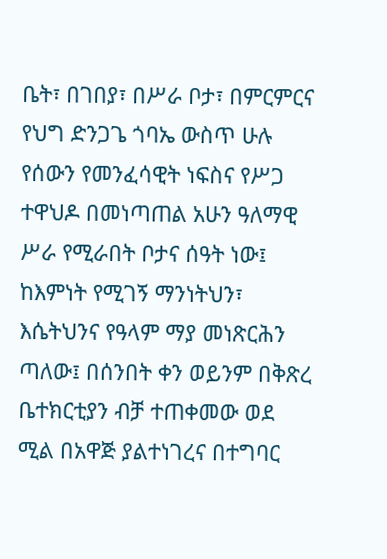ቤት፣ በገበያ፣ በሥራ ቦታ፣ በምርምርና የህግ ድንጋጌ ጎባኤ ውስጥ ሁሉ የሰውን የመንፈሳዊት ነፍስና የሥጋ ተዋህዶ በመነጣጠል አሁን ዓለማዊ ሥራ የሚራበት ቦታና ሰዓት ነው፤ ከእምነት የሚገኝ ማንነትህን፣ እሴትህንና የዓላም ማያ መነጽርሕን ጣለው፤ በሰንበት ቀን ወይንም በቅጽረ ቤተክርቲያን ብቻ ተጠቀመው ወደ ሚል በአዋጅ ያልተነገረና በተግባር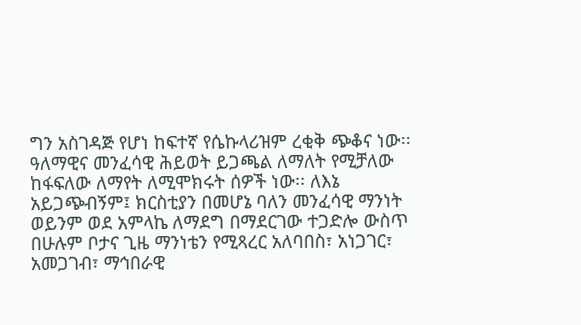ግን አስገዳጅ የሆነ ከፍተኛ የሴኩላሪዝም ረቂቅ ጭቆና ነው፡፡
ዓለማዊና መንፈሳዊ ሕይወት ይጋጫል ለማለት የሚቻለው ከፋፍለው ለማየት ለሚሞክሩት ሰዎች ነው፡፡ ለእኔ አይጋጭብኝም፤ ክርስቲያን በመሆኔ ባለን መንፈሳዊ ማንነት ወይንም ወደ አምላኬ ለማደግ በማደርገው ተጋድሎ ውስጥ በሁሉም ቦታና ጊዜ ማንነቴን የሚጻረር አለባበስ፣ አነጋገር፣ አመጋገብ፣ ማኅበራዊ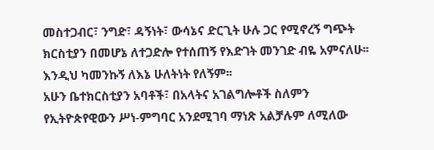መስተጋብር፣ ንግድ፣ ዳኝነት፣ ውሳኔና ድርጊት ሁሉ ጋር የሚኖረኝ ግጭት ክርስቲያን በመሆኔ ለተጋድሎ የተሰጠኝ የእድገት መንገድ ብዬ አምናለሁ፡፡ እንዲህ ካመንኩኝ ለእኔ ሁለትነት የለኝም፡፡
አሁን ቤተክርስቲያን አባቶች፣ በአላትና አገልግሎቶች ስለምን የኢትዮጵየዊውን ሥነ-ምግባር አንደሚገባ ማነጽ አልቻሉም ለሚለው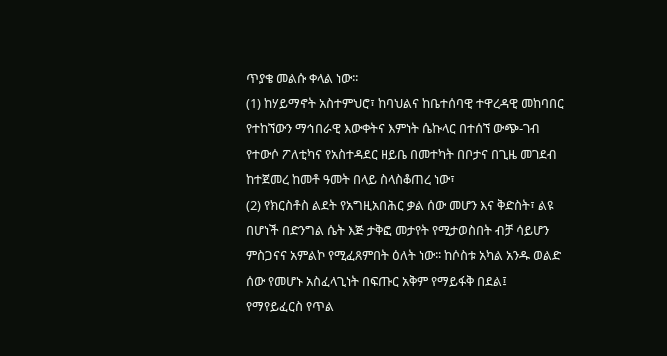ጥያቄ መልሱ ቀላል ነው፡፡
(1) ከሃይማኖት አስተምህሮ፣ ከባህልና ከቤተሰባዊ ተዋረዳዊ መከባበር የተከኘውን ማኅበራዊ እውቀትና እምነት ሴኩላር በተሰኘ ውጭ-ገብ የተውሶ ፖለቲካና የአስተዳደር ዘይቤ በመተካት በቦታና በጊዜ መገደብ ከተጀመረ ከመቶ ዓመት በላይ ስላስቆጠረ ነው፣
(2) የክርስቶስ ልደት የአግዚአበሕር ቃል ሰው መሆን እና ቅድስት፣ ልዩ በሆነች በድንግል ሴት እጅ ታቅፎ መታየት የሚታወስበት ብቻ ሳይሆን ምስጋናና አምልኮ የሚፈጸምበት ዕለት ነው፡፡ ከሶስቱ አካል አንዱ ወልድ ሰው የመሆኑ አስፈላጊነት በፍጡር አቅም የማይፋቅ በደል፤ የማየይፈርስ የጥል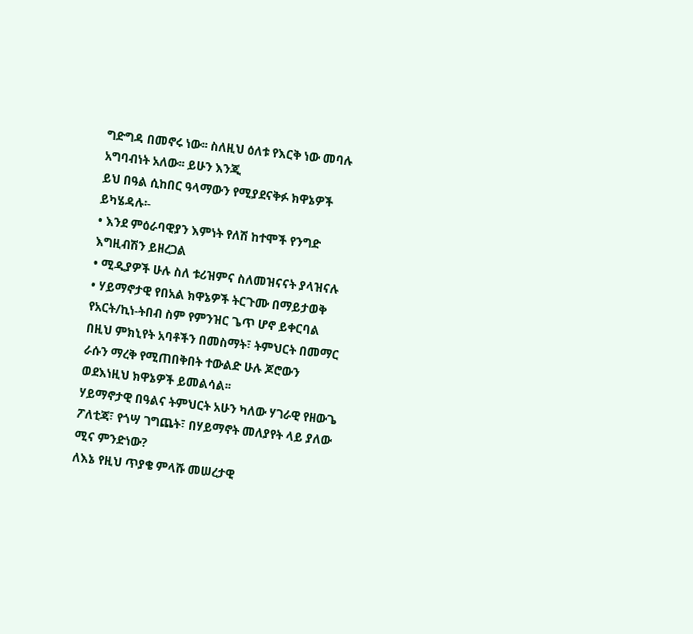ግድግዳ በመኖሩ ነው፡፡ ስለዚህ ዕለቱ የእርቅ ነው መባሉ አግባብነት አለው፡፡ ይሁን እንጂ
ይህ በዓል ሲከበር ዓላማውን የሚያደናቅፉ ክዋኔዎች ይካሄዳሉ፡-
• እንደ ምዕራባዊያን እምነት የለሽ ከተሞች የንግድ እግዚብሽን ይዘረጋል
• ሚዲያዎች ሁሉ ስለ ቱሪዝምና ስለመዝናናት ያላዝናሉ
• ሃይማኖታዊ የበአል ክዋኔዎች ትርጉሙ በማይታወቅ የአርት/ኪነ-ትበብ ስም የምንዝር ጌጥ ሆኖ ይቀርባል
በዚህ ምክኒየት አባቶችን በመስማት፣ ትምህርት በመማር ራሱን ማረቅ የሚጠበቅበት ተውልድ ሁሉ ጆሮውን ወደእነዚህ ክዋኔዎች ይመልሳል፡፡
ሃይማኖታዊ በዓልና ትምህርት አሁን ካለው ሃገራዊ የዘውጌ ፖለቲጃ፣ የጎሣ ገግጨት፣ በሃይማኖት መለያየት ላይ ያለው ሚና ምንድነው?
ለእኔ የዚህ ጥያቄ ምላሹ መሠረታዊ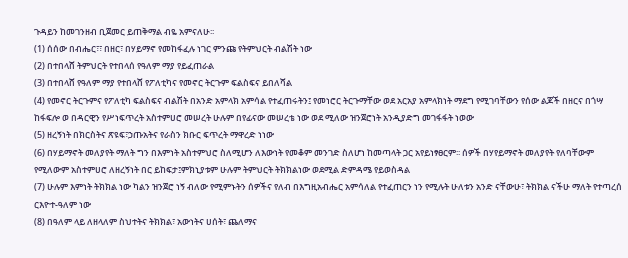ጉዳይን ከመገንዘብ ቢጀመር ይጠቅማል ብዬ አምናለሁ፡፡
(1) ሰሰው በብሔር፣፣ በዘር፣ በሃይማኖ የመከፋፈሉ ነገር ምንጩ የትምህርት ብልሽት ነው
(2) በተበላሸ ትምህርት የተበላሰ የዓለም ማያ የይፈጠራል
(3) በተበላሸ የዓለም ማያ የተበላሸ የፖለቲካና የመኖር ትርጉም ፍልስፍና ይበለሻል
(4) የመኖር ትርጉምና የፖለቲካ ፍልስፍና ብልሽት በአንድ አምላክ አምሳል የተፈጠሩትን፤ የመነሮር ትርጉማቸው ወደ አርአያ አምላክነት ማደግ የሚገባቸውን የሰው ልጆች በዘርና በጎሣ ከፋፍሎ ወ በዳርዊን የሥነፍጥረት አስተምሀሮ መሠረት ሁሉም በየፊናው መሠረቴ ነው ወደ ሚለው ዝንጀሮነት አንዲያድግ መገፋፋት ነወው
(5) ዘረኝነት በክርስትና ጽዩፍ፣ኃጡአትና የራስን ክቡር ፍጥረት ማዋረድ ነነው
(6) በሃይማኖት መለያየት ማለት ግን በእምነት አስተምህሮ ስለሚሆን ለእውነት የመቆም መንገድ ስለሆነ ከመጣላት ጋር አየይነፃፀርም፡፡ ሰዎች በሃየይማኖት መለያየት የለባቸውም የሚለውም አስተምሀሮ ለዘረኝነት በር ይከፍታ፤ምክኒያቱም ሁሉም ትምህርት ትክክልነው ወደሚል ድምዳሜ የይወስዳል
(7) ሁሉም እምነት ትክክል ነው ካልን ዝንጀሮ ነኝ ብለው የሚምኑትን ሰዎችና የለብ በእግዚአብሔር አምሳለል የተፈጠርን ነን የሚሉት ሁለቱን አንድ ናቸውሁ፣ ትክክል ናችሁ ማለት የተጣረሰ ርእዮተ-ዓለም ነው
(8) በዓለም ላይ ለዘላለም ስህተትና ትክክል፣ አውነትና ሀሰት፣ ጨለማና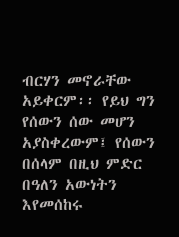ብርሃን መኖራቸው አይቀርም፡፡ የይህ ግን የሰውን ሰው መሆን አያስቀረውም፤ የሰውን በሰላም በዚህ ምድር በዓለን አውነትን እየመሰከሩ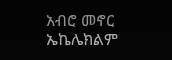አብሮ መኖር ኤኬሌክልም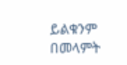ይልቁንም በመላምት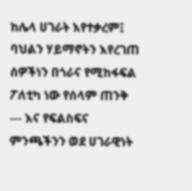ከሌላ ሀገራት እየተቃረም፤ ባህልን ሃይማኖትን እየረገጠ ሰዎችነን በጎራና የሚከፋፍል ፖለቲካ ነው የሰላም ጠንቅ --- እና የፍልስፍና ምንጫችንን ወደ ሀገራዊነት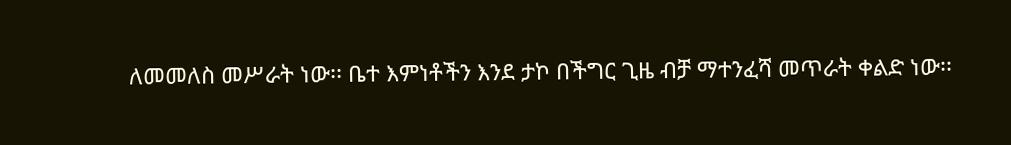ለመመለስ መሥራት ነው፡፡ ቤተ እምነቶችን እንደ ታኮ በችግር ጊዜ ብቻ ማተንፈሻ መጥራት ቀልድ ነው፡፡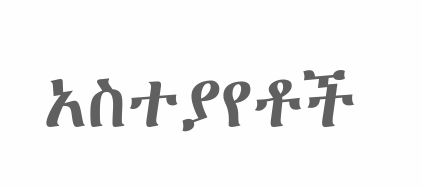አስተያየቶች